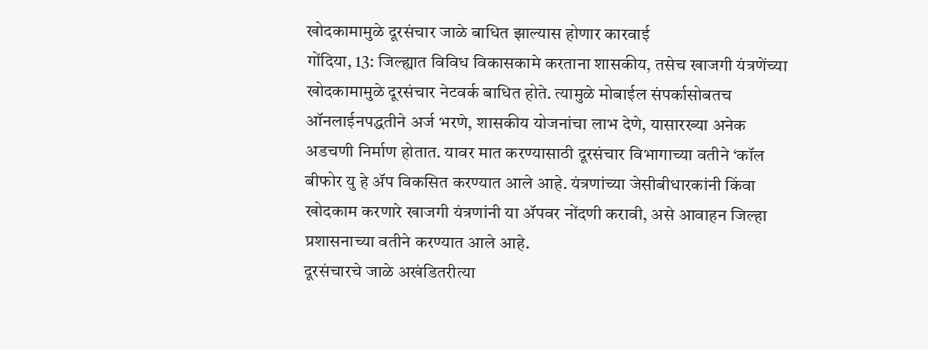खोदकामामुळे दूरसंचार जाळे बाधित झाल्यास होणार कारवाई
गोंदिया, 13: जिल्ह्यात विविध विकासकामे करताना शासकीय, तसेच खाजगी यंत्रणेंच्या खोदकामामुळे दूरसंचार नेटवर्क बाधित होते. त्यामुळे मोबाईल संपर्कासोबतच ऑनलाईनपद्धतीने अर्ज भरणे, शासकीय योजनांचा लाभ देणे, यासारख्या अनेक अडचणी निर्माण होतात. यावर मात करण्यासाठी दूरसंचार विभागाच्या वतीने ‘कॉल बीफोर यु हे ॲप विकसित करण्यात आले आहे. यंत्रणांच्या जेसीबीधारकांनी किंवा खोदकाम करणारे खाजगी यंत्रणांनी या ॲपवर नोंदणी करावी, असे आवाहन जिल्हा प्रशासनाच्या वतीने करण्यात आले आहे.
दूरसंचारचे जाळे अखंडितरीत्या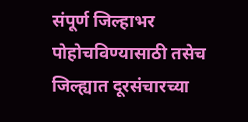संपूर्ण जिल्हाभर पोहोचविण्यासाठी तसेच जिल्ह्यात दूरसंचारच्या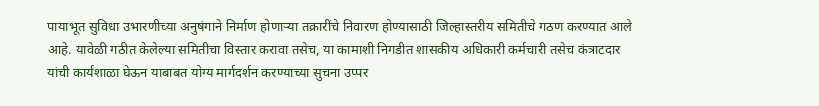पायाभूत सुविधा उभारणीच्या अनुषंगाने निर्माण होणाऱ्या तक्रारींचे निवारण होण्यासाठी जिल्हास्तरीय समितीचे गठण करण्यात आले आहे. यावेळी गठीत केलेल्या समितीचा विस्तार करावा तसेच, या कामाशी निगडीत शासकीय अधिकारी कर्मचारी तसेच कंत्राटदार यांची कार्यशाळा घेऊन याबाबत योग्य मार्गदर्शन करण्याच्या सुचना उप्पर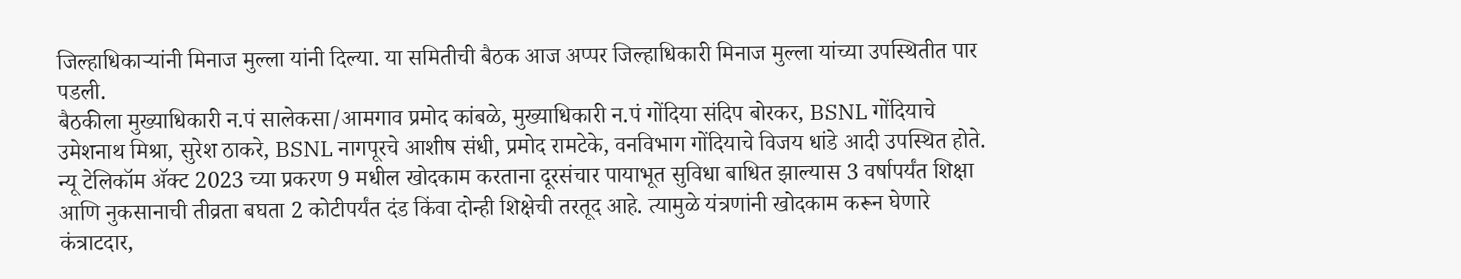जिल्हाधिकाऱ्यांनी मिनाज मुल्ला यांनी दिल्या. या समितीची बैठक आज अप्पर जिल्हाधिकारी मिनाज मुल्ला यांच्या उपस्थितीत पार पडली.
बैठकीला मुख्याधिकारी न.पं सालेकसा/आमगाव प्रमोद कांबळे, मुख्याधिकारी न.पं गोंदिया संदिप बोरकर, BSNL गोंदियाचे उमेशनाथ मिश्रा, सुरेश ठाकरे, BSNL नागपूरचे आशीष संधी, प्रमोद रामटेके, वनविभाग गोंदियाचे विजय धांडे आदी उपस्थित होते.
न्यू टेलिकॉम ॲक्ट 2023 च्या प्रकरण 9 मधील खोदकाम करताना दूरसंचार पायाभूत सुविधा बाधित झाल्यास 3 वर्षापर्यंत शिक्षा आणि नुकसानाची तीव्रता बघता 2 कोटीपर्यंत दंड किंवा दोन्ही शिक्षेची तरतूद आहे. त्यामुळे यंत्रणांनी खोदकाम करून घेणारे कंत्राटदार,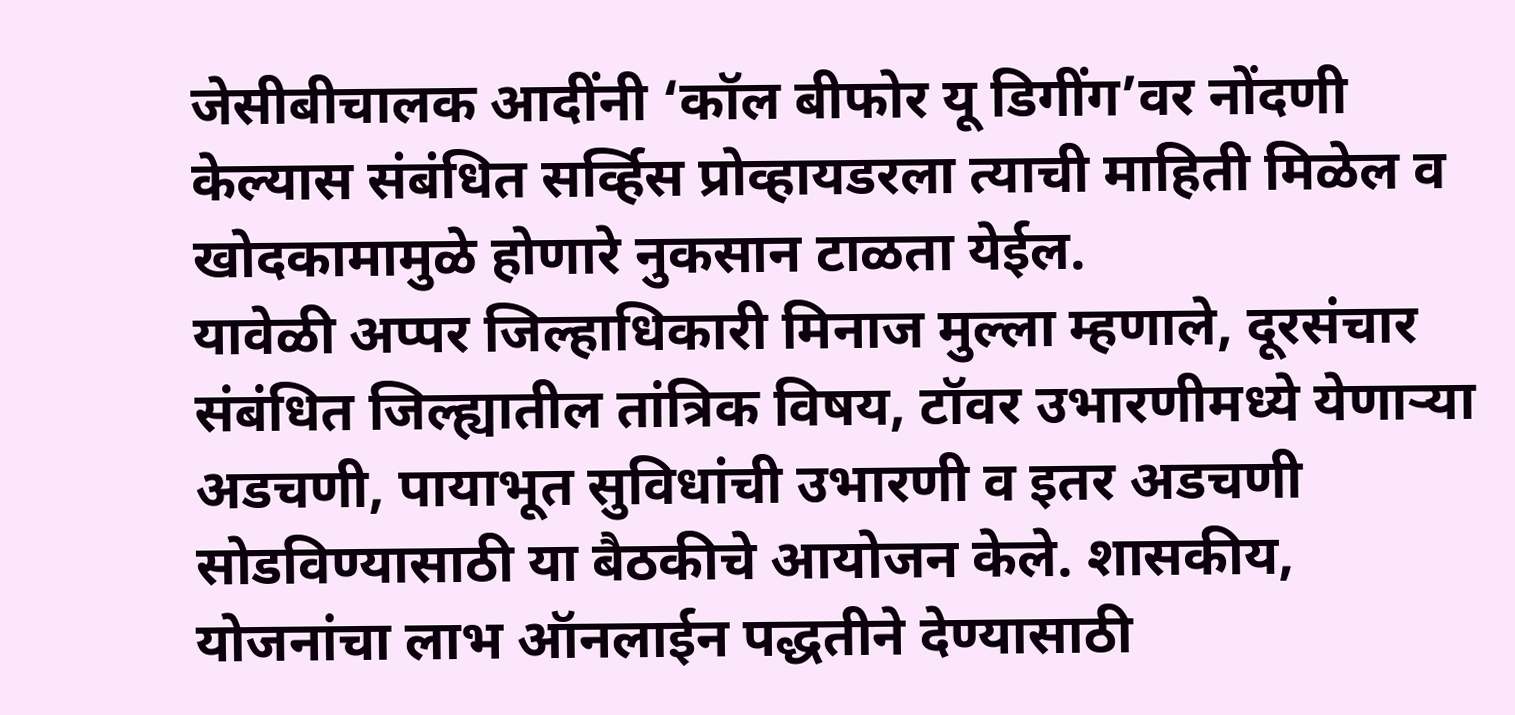जेसीबीचालक आदींनी ‘कॉल बीफोर यू डिगींग’वर नोंदणी केल्यास संबंधित सर्व्हिस प्रोव्हायडरला त्याची माहिती मिळेल व खोदकामामुळे होणारे नुकसान टाळता येईल.
यावेळी अप्पर जिल्हाधिकारी मिनाज मुल्ला म्हणाले, दूरसंचार संबंधित जिल्ह्यातील तांत्रिक विषय, टॉवर उभारणीमध्ये येणाऱ्या अडचणी, पायाभूत सुविधांची उभारणी व इतर अडचणी सोडविण्यासाठी या बैठकीचे आयोजन केले. शासकीय, योजनांचा लाभ ऑनलाईन पद्धतीने देण्यासाठी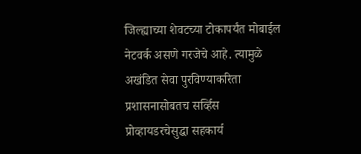जिल्ह्याच्या शेवटच्या टोकापर्यंत मोबाईल नेटवर्क असणे गरजेचे आहे. त्यामुळे अखंडित सेवा पुरविण्याकरिता प्रशासनासोबतच सर्व्हिस प्रोव्हायडरचेसुद्धा सहकार्य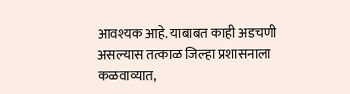आवश्यक आहे. याबाबत काही अडचणी असल्यास तत्काळ जिल्हा प्रशासनाला कळवाव्यात,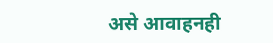असे आवाहनही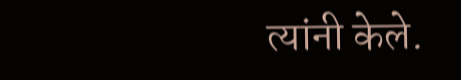त्यांनी केले.